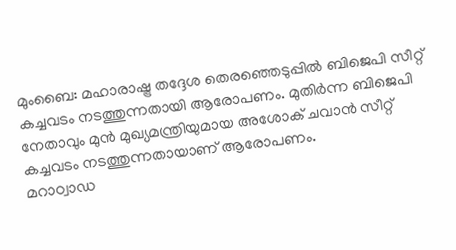മുംബൈ: മഹാരാഷ്ട്ര തദ്ദേശ തെരഞ്ഞെടുപ്പിൽ ബിജെപി സീറ്റ് കച്ചവടം നടത്തുന്നതായി ആരോപണം. മുതിർന്ന ബിജെപി നേതാവും മുൻ മുഖ്യമന്ത്രിയുമായ അശോക് ചവാൻ സീറ്റ് കച്ചവടം നടത്തുന്നതായാണ് ആരോപണം.
മറാഠ്വാഡ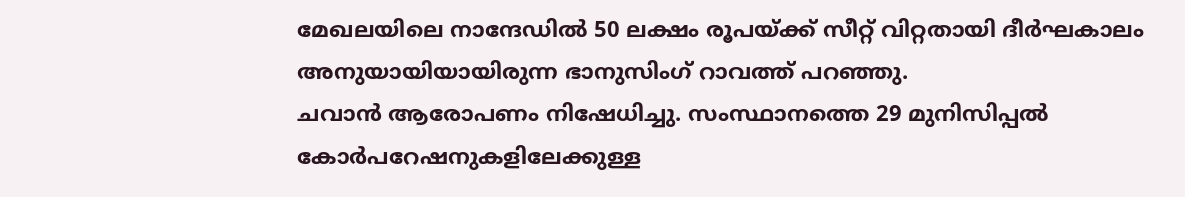മേഖലയിലെ നാന്ദേഡിൽ 50 ലക്ഷം രൂപയ്ക്ക് സീറ്റ് വിറ്റതായി ദീർഘകാലം അനുയായിയായിരുന്ന ഭാനുസിംഗ് റാവത്ത് പറഞ്ഞു.
ചവാൻ ആരോപണം നിഷേധിച്ചു. സംസ്ഥാനത്തെ 29 മുനിസിപ്പൽ കോർപറേഷനുകളിലേക്കുള്ള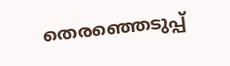തെരഞ്ഞെടുപ്പ്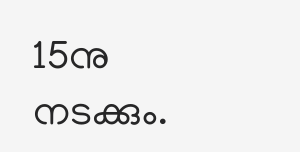15നു നടക്കും.